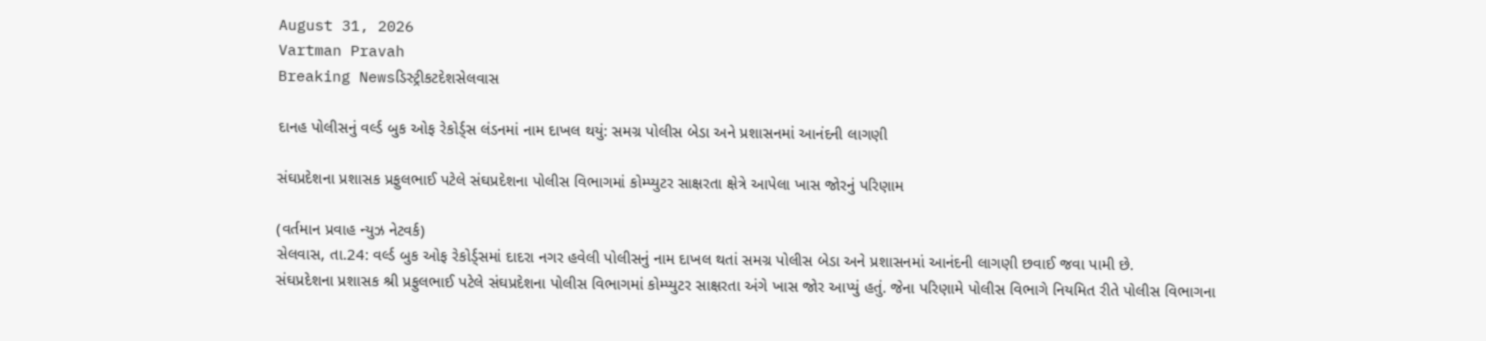August 31, 2026
Vartman Pravah
Breaking Newsડિસ્ટ્રીકટદેશસેલવાસ

દાનહ પોલીસનું વર્લ્‍ડ બુક ઓફ રેકોર્ડ્‍સ લંડનમાં નામ દાખલ થયું: સમગ્ર પોલીસ બેડા અને પ્રશાસનમાં આનંદની લાગણી

સંઘપ્રદેશના પ્રશાસક પ્રફુલભાઈ પટેલે સંઘપ્રદેશના પોલીસ વિભાગમાં કોમ્‍પ્‍યુટર સાક્ષરતા ક્ષેત્રે આપેલા ખાસ જોરનું પરિણામ

(વર્તમાન પ્રવાહ ન્‍યુઝ નેટવર્ક)
સેલવાસ, તા.24: વર્લ્‍ડ બુક ઓફ રેકોર્ડ્‍સમાં દાદરા નગર હવેલી પોલીસનું નામ દાખલ થતાં સમગ્ર પોલીસ બેડા અને પ્રશાસનમાં આનંદની લાગણી છવાઈ જવા પામી છે.
સંઘપ્રદેશના પ્રશાસક શ્રી પ્રફુલભાઈ પટેલે સંઘપ્રદેશના પોલીસ વિભાગમાં કોમ્‍પ્‍યુટર સાક્ષરતા અંગે ખાસ જોર આપ્‍યું હતું. જેના પરિણામે પોલીસ વિભાગે નિયમિત રીતે પોલીસ વિભાગના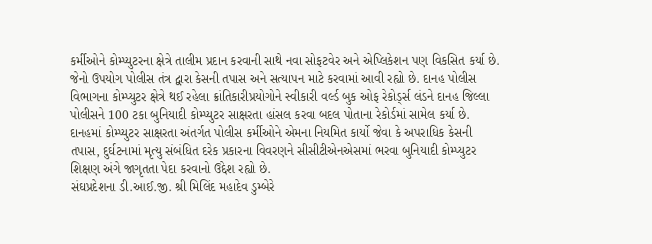કર્મીઓને કોમ્‍પ્‍યુટરના ક્ષેત્રે તાલીમ પ્રદાન કરવાની સાથે નવા સોફટવેર અને એપ્‍લિકેશન પણ વિકસિત કર્યા છે. જેનો ઉપયોગ પોલીસ તંત્ર દ્વારા કેસની તપાસ અને સત્‍યાપન માટે કરવામાં આવી રહ્યો છે. દાનહ પોલીસ વિભાગના કોમ્‍પ્‍યુટર ક્ષેત્રે થઈ રહેલા ક્રાંતિકારીપ્રયોગોને સ્‍વીકારી વર્લ્‍ડ બુક ઓફ રેકોર્ડ્‍સ લંડને દાનહ જિલ્લા પોલીસને 100 ટકા બુનિયાદી કોમ્‍પ્‍યુટર સાક્ષરતા હાંસલ કરવા બદલ પોતાના રેકોર્ડમાં સામેલ કર્યા છે.
દાનહમાં કોમ્‍પ્‍યુટર સાક્ષરતા અંતર્ગત પોલીસ કર્મીઓને એમના નિયમિત કાર્યો જેવા કે અપરાધિક કેસની તપાસ, દુર્ઘટનામાં મૃત્‍યુ સંબંધિત દરેક પ્રકારના વિવરણને સીસીટીએનએસમાં ભરવા બુનિયાદી કોમ્‍પ્‍યુટર શિક્ષણ અંગે જાગૃતતા પેદા કરવાનો ઉદ્દેશ રહ્યો છે.
સંઘપ્રદેશના ડી.આઈ.જી. શ્રી મિલિંદ મહાદેવ ડુમ્‍બેરે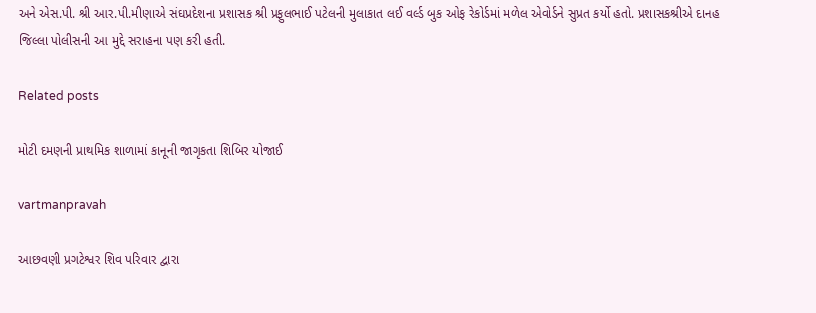અને એસ.પી. શ્રી આર.પી.મીણાએ સંઘપ્રદેશના પ્રશાસક શ્રી પ્રફુલભાઈ પટેલની મુલાકાત લઈ વર્લ્‍ડ બુક ઓફ રેકોર્ડમાં મળેલ એવોર્ડને સુપ્રત કર્યો હતો. પ્રશાસકશ્રીએ દાનહ જિલ્લા પોલીસની આ મુદ્દે સરાહના પણ કરી હતી.

Related posts

મોટી દમણની પ્રાથમિક શાળામાં કાનૂની જાગૃકતા શિબિર યોજાઈ

vartmanpravah

આછવણી પ્રગટેશ્વર શિવ પરિવાર દ્વારા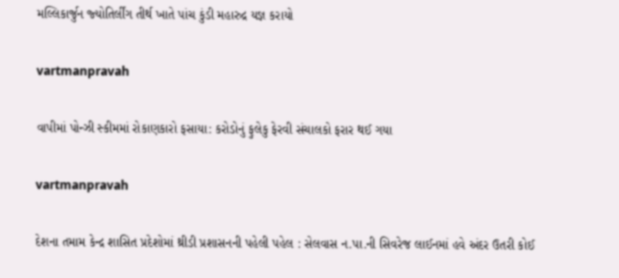મલ્લિકાર્જુન જ્‍યોતિર્લીંગ તીર્થ ખાતે પાંચ કુંડી મહારુદ્ર યજ્ઞ કરાયો

vartmanpravah

વાપીમાં પોન્‍ઝી સ્‍કીમમાં રોકાણકારો ફસાયા: કરોડોનું ફુલેકુ ફેરવી સંચાલકો ફરાર થઈ ગયા

vartmanpravah

દેશના તમામ કેન્‍દ્ર શાસિત પ્રદેશોમાં થ્રીડી પ્રશાસનની પહેલી પહેલ : સેલવાસ ન.પા.ની સિવરેજ લાઈનમાં હવે અંદર ઉતરી કોઈ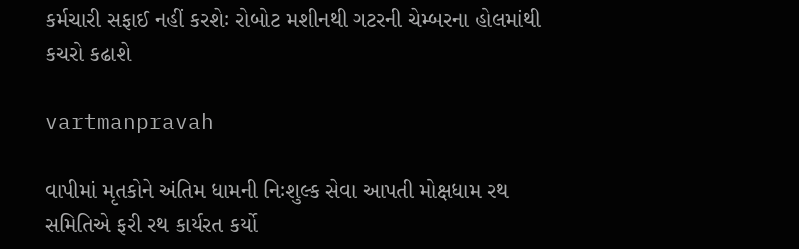કર્મચારી સફાઈ નહીં કરશેઃ રોબોટ મશીનથી ગટરની ચેમ્‍બરના હોલમાંથી કચરો કઢાશે

vartmanpravah

વાપીમાં મૃતકોને અંતિમ ધામની નિઃશુલ્‍ક સેવા આપતી મોક્ષધામ રથ સમિતિએ ફરી રથ કાર્યરત કર્યો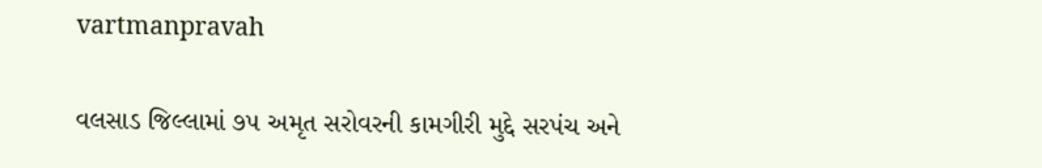vartmanpravah

વલસાડ જિલ્લામાં ૭૫ અમૃત સરોવરની કામગીરી મુદ્દે સરપંચ અને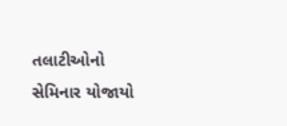તલાટીઓનો સેમિનાર યોજાયો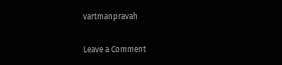vartmanpravah

Leave a Comment